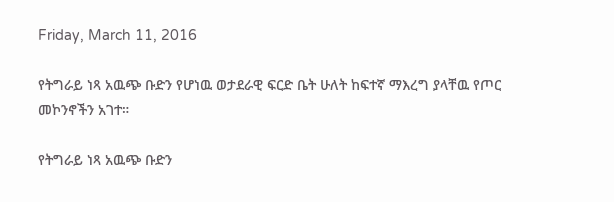Friday, March 11, 2016

የትግራይ ነጻ አዉጭ ቡድን የሆነዉ ወታደራዊ ፍርድ ቤት ሁለት ከፍተኛ ማእረግ ያላቸዉ የጦር መኮንኖችን አገተ።

የትግራይ ነጻ አዉጭ ቡድን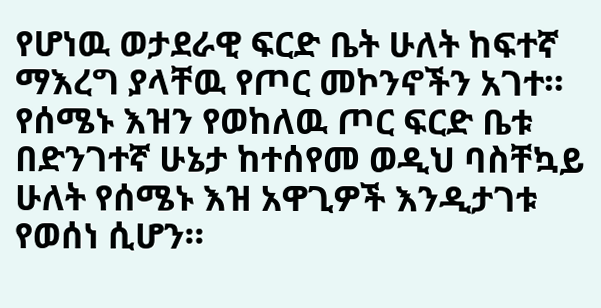የሆነዉ ወታደራዊ ፍርድ ቤት ሁለት ከፍተኛ ማእረግ ያላቸዉ የጦር መኮንኖችን አገተ።
የሰሜኑ እዝን የወከለዉ ጦር ፍርድ ቤቱ በድንገተኛ ሁኔታ ከተሰየመ ወዲህ ባስቸኳይ ሁለት የሰሜኑ እዝ አዋጊዎች እንዲታገቱ የወሰነ ሲሆን።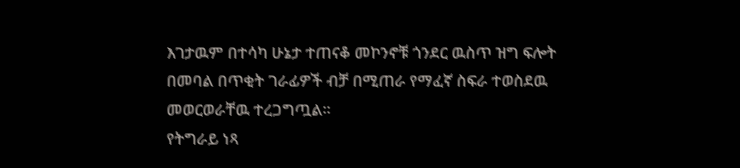እገታዉም በተሳካ ሁኔታ ተጠናቆ መኮንኖቹ ጎንደር ዉስጥ ዝግ ፍሎት በመባል በጥቂት ገራፊዎች ብቻ በሚጠራ የማፈኛ ስፍራ ተወስደዉ መወርወራቸዉ ተረጋግጧል።
የትግራይ ነጻ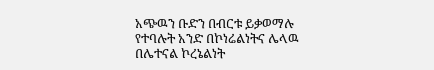አጭዉን ቡድን በብርቱ ይቃወማሉ የተባሉት አንድ በኮነሬልነትና ሌላዉ በሌተናል ኮረኔልነት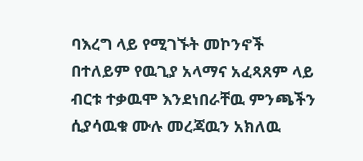ባእረግ ላይ የሚገኙት መኮንኖች በተለይም የዉጊያ አላማና አፈጻጸም ላይ ብርቱ ተቃዉሞ እንደነበራቸዉ ምንጫችን ሲያሳዉቁ ሙሉ መረጃዉን አክለዉ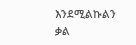እንደሚልኩልን ቃል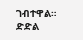ገብተዋል።
ድድል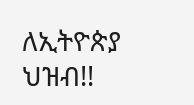ለኢትዮጵያ ህዝብ!!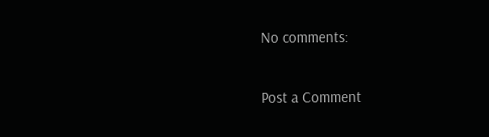No comments:

Post a Comment